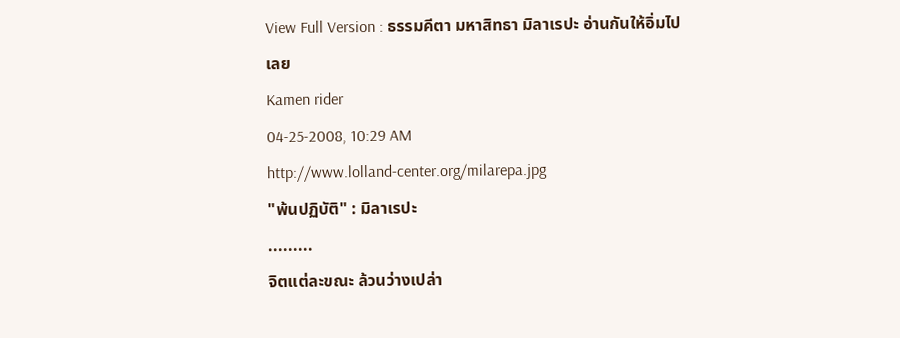View Full Version : ธรรมคีตา มหาสิทธา มิลาเรปะ อ่านกันให้อิ่มไปเลย
Kamen rider
04-25-2008, 10:29 AM
http://www.lolland-center.org/milarepa.jpg
"พ้นปฏิบัติ" : มิลาเรปะ
.........
จิตแต่ละขณะ ล้วนว่างเปล่า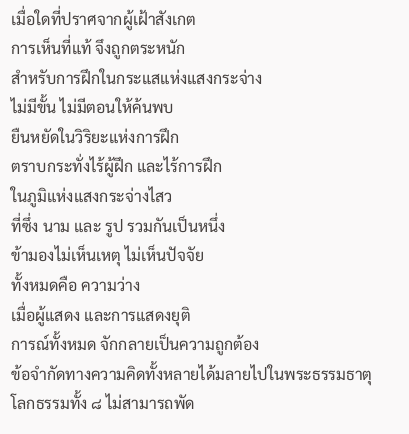เมื่อใดที่ปราศจากผู้เฝ้าสังเกต
การเห็นที่แท้ จึงถูกตระหนัก
สำหรับการฝึกในกระแสแห่งแสงกระจ่าง
ไม่มีขั้น ไม่มีตอนให้ค้นพบ
ยืนหยัดในวิริยะแห่งการฝึก
ตราบกระทั่งไร้ผู้ฝึก และไร้การฝึก
ในภูมิแห่งแสงกระจ่างไสว
ที่ซึ่ง นาม และ รูป รวมกันเป็นหนึ่ง
ข้ามองไม่เห็นเหตุ ไม่เห็นปัจจัย
ทั้งหมดคือ ความว่าง
เมื่อผู้แสดง และการแสดงยุติ
การณ์ทั้งหมด จักกลายเป็นความถูกต้อง
ข้อจำกัดทางความคิดทั้งหลายได้มลายไปในพระธรรมธาตุ
โลกธรรมทั้ง ๘ ไม่สามารถพัด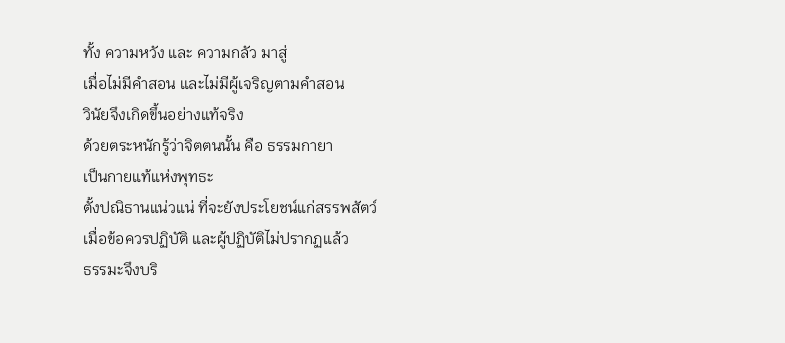ทั้ง ความหวัง และ ความกลัว มาสู่
เมื่อไม่มีคำสอน และไม่มีผู้เจริญตามคำสอน
วินัยจึงเกิดขึ้นอย่างแท้จริง
ด้วยตระหนักรู้ว่าจิตตนนั้น คือ ธรรมกายา
เป็นกายแท้แห่งพุทธะ
ตั้งปณิธานแน่วแน่ ที่จะยังประโยชน์แก่สรรพสัตว์
เมื่อข้อควรปฏิบัติ และผู้ปฏิบัติไม่ปรากฏแล้ว
ธรรมะจึงบริ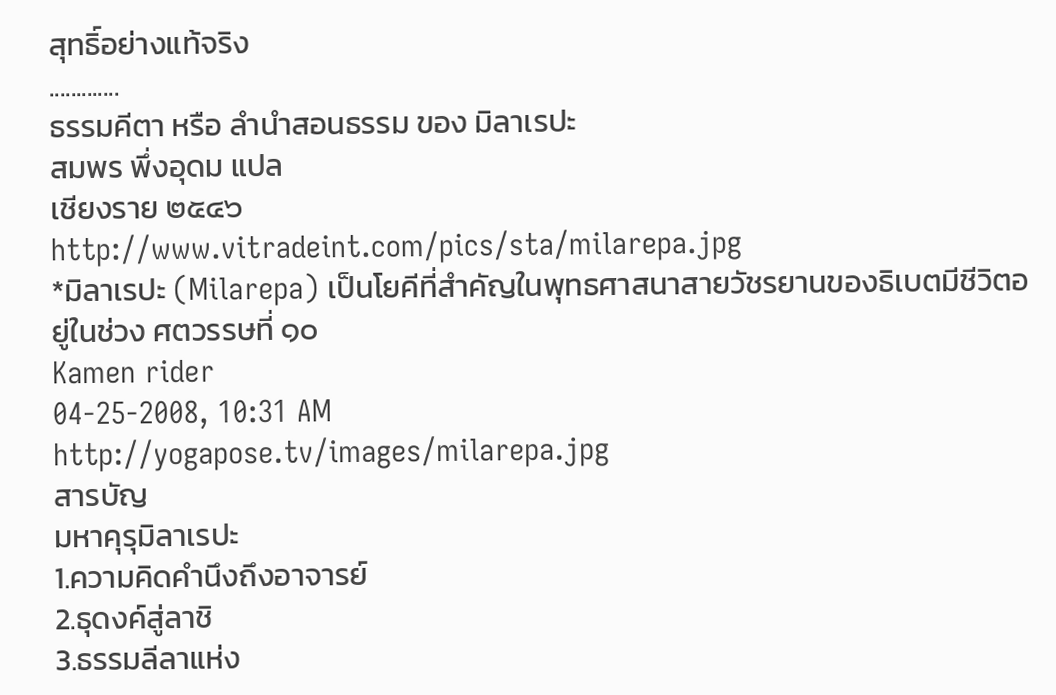สุทธิ์อย่างแท้จริง
.............
ธรรมคีตา หรือ ลำนำสอนธรรม ของ มิลาเรปะ
สมพร พึ่งอุดม แปล
เชียงราย ๒๕๔๖
http://www.vitradeint.com/pics/sta/milarepa.jpg
*มิลาเรปะ (Milarepa) เป็นโยคีที่สำคัญในพุทธศาสนาสายวัชรยานของธิเบตมีชีวิตอยู่ในช่วง ศตวรรษที่ ๑๐
Kamen rider
04-25-2008, 10:31 AM
http://yogapose.tv/images/milarepa.jpg
สารบัญ
มหาคุรุมิลาเรปะ
1.ความคิดคำนึงถึงอาจารย์
2.ธุดงค์สู่ลาชิ
3.ธรรมลีลาแห่ง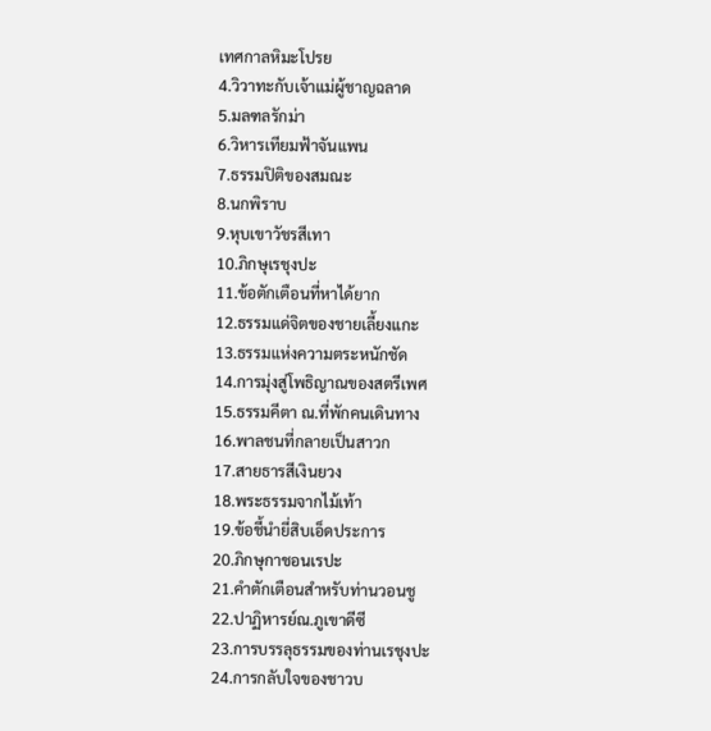เทศกาลหิมะโปรย
4.วิวาทะกับเจ้าแม่ผู้ชาญฉลาด
5.มลฑลรักม่า
6.วิหารเทียมฟ้าจันแพน
7.ธรรมปิติของสมณะ
8.นกพิราบ
9.หุบเขาวัชรสีเทา
10.ภิกษุเรชุงปะ
11.ข้อตักเตือนที่หาได้ยาก
12.ธรรมแด่จิตของชายเลี้ยงแกะ
13.ธรรมแห่งความตระหนักชัด
14.การมุ่งสู่โพธิญาณของสตรีเพศ
15.ธรรมคีตา ณ.ที่พักคนเดินทาง
16.พาลชนที่กลายเป็นสาวก
17.สายธารสีเงินยวง
18.พระธรรมจากไม้เท้า
19.ข้อชี้นำยี่สิบเอ็ดประการ
20.ภิกษุกาชอนเรปะ
21.คำตักเตือนสำหรับท่านวอนชู
22.ปาฏิหารย์ณ.ภูเขาดีซี
23.การบรรลุธรรมของท่านเรชุงปะ
24.การกลับใจของชาวบ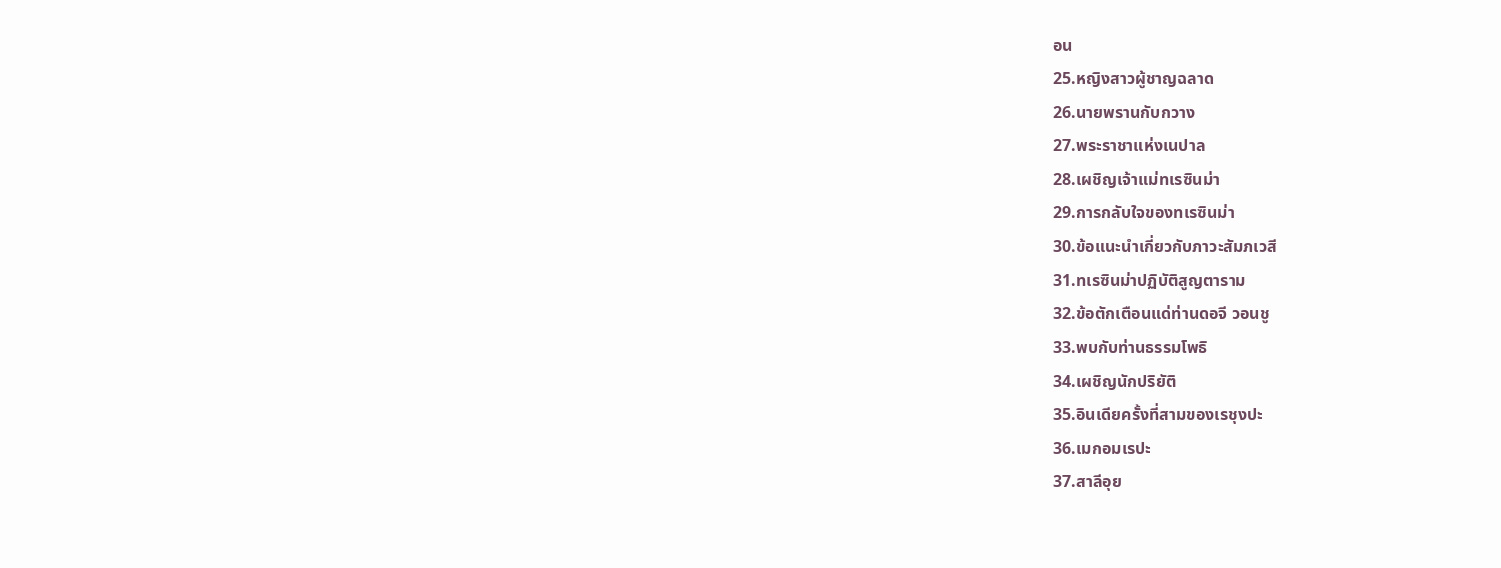อน
25.หญิงสาวผู้ชาญฉลาด
26.นายพรานกับกวาง
27.พระราชาแห่งเนปาล
28.เผชิญเจ้าแม่ทเรซินม่า
29.การกลับใจของทเรซินม่า
30.ข้อแนะนำเกี่ยวกับภาวะสัมภเวสี
31.ทเรซินม่าปฏิบัติสูญตาราม
32.ข้อตักเตือนแด่ท่านดอจี วอนชู
33.พบกับท่านธรรมโพธิ
34.เผชิญนักปริยัติ
35.อินเดียครั้งที่สามของเรชุงปะ
36.เมกอมเรปะ
37.สาลีอุย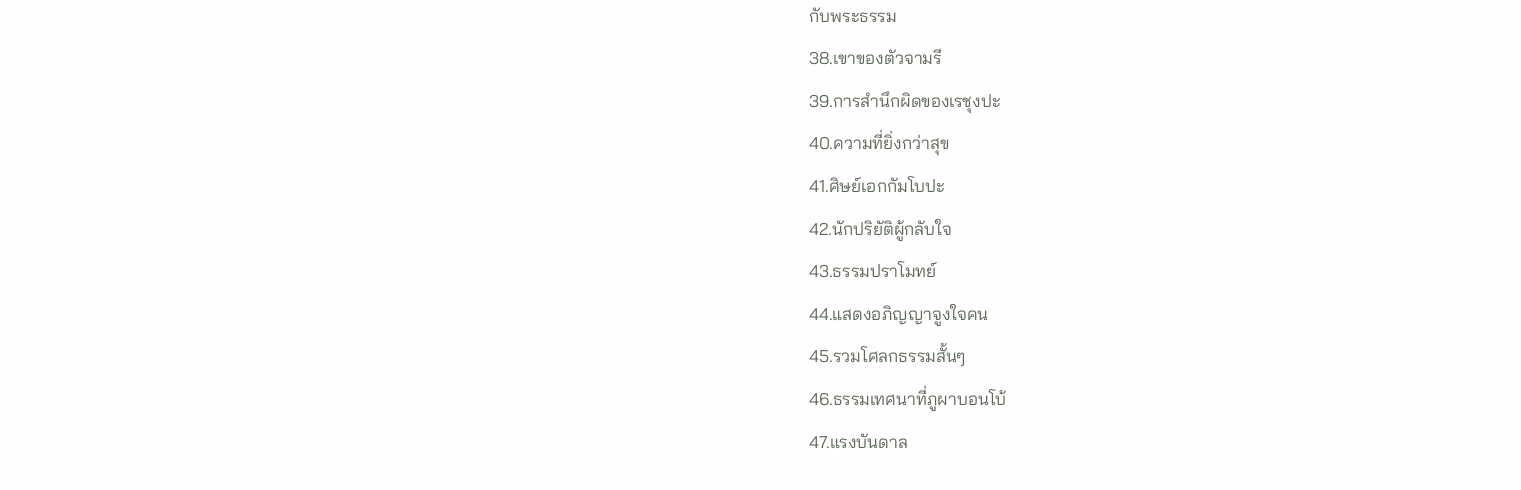กับพระธรรม
38.เขาของตัวจามรี
39.การสำนึกผิดของเรชุงปะ
40.ความที่ยิ่งกว่าสุข
41.ศิษย์เอกกัมโบปะ
42.นักปริยัติผู้กลับใจ
43.ธรรมปราโมทย์
44.แสดงอภิญญาจูงใจคน
45.รวมโศลกธรรมสั้นๆ
46.ธรรมเทศนาที่ภูผาบอนโบ้
47.แรงบันดาล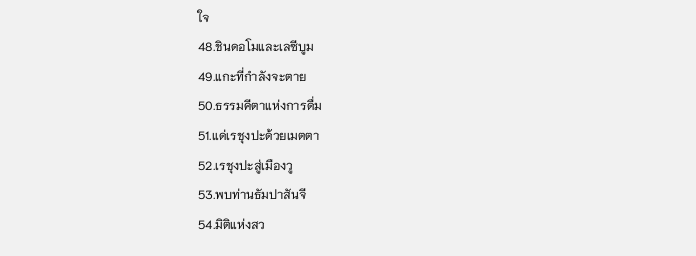ใจ
48.ชินดอโมและเลซีบูม
49.แกะที่กำลังจะตาย
50.ธรรมคีตาแห่งการดื่ม
51.แด่เรชุงปะด้วยเมตตา
52.เรชุงปะสู่เมืองวู
53.พบท่านธัมปาสันจี
54.มิติแห่งสว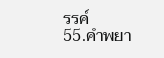รรค์
55.คำพยา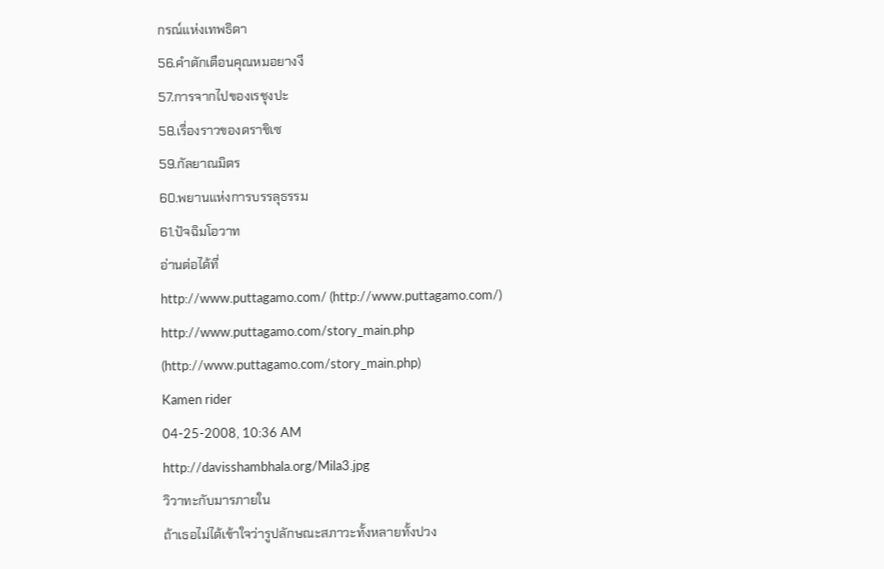กรณ์แห่งเทพธิดา
56.คำตักเตือนคุณหมอยางงี
57.การจากไปของเรชุงปะ
58.เรื่องราวของดราชิเซ
59.กัลยาณมิตร
60.พยานแห่งการบรรลุธรรม
61.ปัจฉิมโอวาท
อ่านต่อได้ที่
http://www.puttagamo.com/ (http://www.puttagamo.com/)
http://www.puttagamo.com/story_main.php (http://www.puttagamo.com/story_main.php)
Kamen rider
04-25-2008, 10:36 AM
http://davisshambhala.org/Mila3.jpg
วิวาทะกับมารภายใน
ถ้าเธอไม่ได้เข้าใจว่ารูปลักษณะสภาวะทั้งหลายทั้งปวง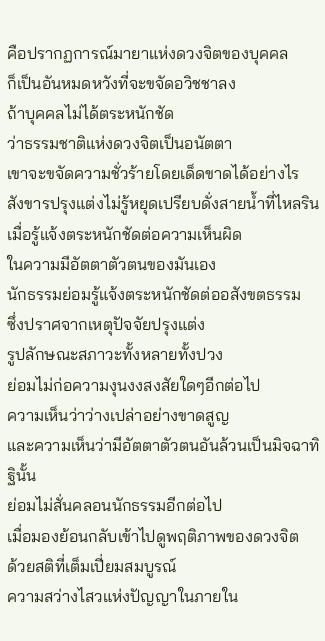คือปรากฏการณ์มายาแห่งดวงจิตของบุคคล
ก็เป็นอันหมดหวังที่จะขจัดอวิชชาลง
ถ้าบุคคลไม่ได้ตระหนักชัด
ว่าธรรมชาติแห่งดวงจิตเป็นอนัตตา
เขาจะขจัดความชั่วร้ายโดยเด็ดขาดได้อย่างไร
สังขารปรุงแต่งไม่รู้หยุดเปรียบดั่งสายน้ำที่ไหลริน
เมื่อรู้แจ้งตระหนักชัดต่อความเห็นผิด
ในความมีอัตตาตัวตนของมันเอง
นักธรรมย่อมรู้แจ้งตระหนักชัดต่ออสังขตธรรม
ซึ่งปราศจากเหตุปัจจัยปรุงแต่ง
รูปลักษณะสภาวะทั้งหลายทั้งปวง
ย่อมไม่ก่อความงุนงงสงสัยใดๆอีกต่อไป
ความเห็นว่าว่างเปล่าอย่างขาดสูญ
และความเห็นว่ามีอัตตาตัวตนอันล้วนเป็นมิจฉาทิฐินั้น
ย่อมไม่สั่นคลอนนักธรรมอีกต่อไป
เมื่อมองย้อนกลับเข้าไปดูพฤติภาพของดวงจิต
ด้วยสติที่เต็มเปี่ยมสมบูรณ์
ความสว่างไสวแห่งปัญญาในภายใน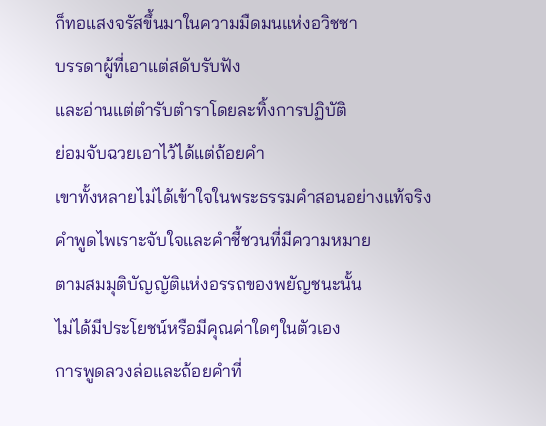ก็ทอแสงจรัสขึ้นมาในความมืดมนแห่งอวิชชา
บรรดาผู้ที่เอาแต่สดับรับฟัง
และอ่านแต่ตำรับตำราโดยละทิ้งการปฏิบัติ
ย่อมจับฉวยเอาไว้ได้แต่ถ้อยคำ
เขาทั้งหลายไม่ได้เข้าใจในพระธรรมคำสอนอย่างแท้จริง
คำพูดไพเราะจับใจและคำชี้ชวนที่มีความหมาย
ตามสมมุติบัญญัติแห่งอรรถของพยัญชนะนั้น
ไม่ได้มีประโยชน์หรือมีคุณค่าใดๆในตัวเอง
การพูดลวงล่อและถ้อยคำที่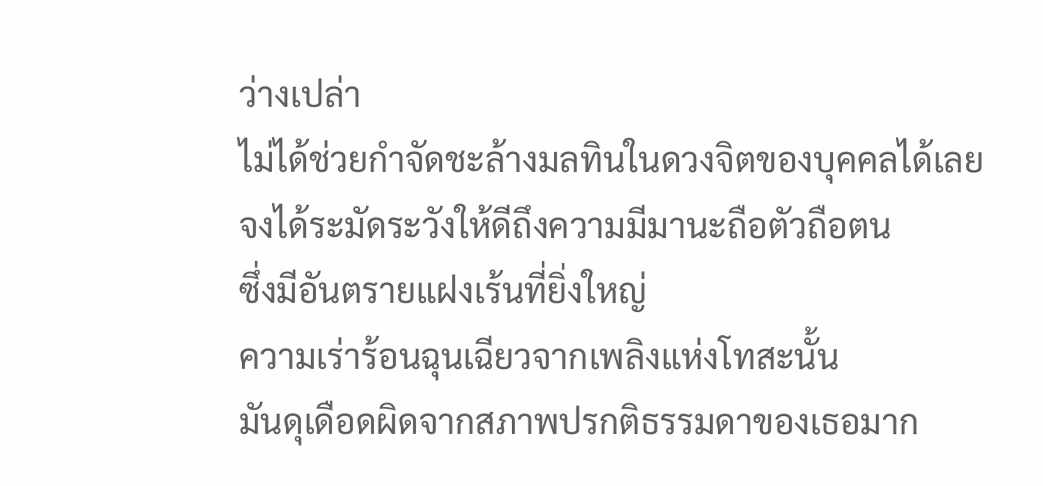ว่างเปล่า
ไม่ได้ช่วยกำจัดชะล้างมลทินในดวงจิตของบุคคลได้เลย
จงได้ระมัดระวังให้ดีถึงความมีมานะถือตัวถือตน
ซึ่งมีอันตรายแฝงเร้นที่ยิ่งใหญ่
ความเร่าร้อนฉุนเฉียวจากเพลิงแห่งโทสะนั้น
มันดุเดือดผิดจากสภาพปรกติธรรมดาของเธอมาก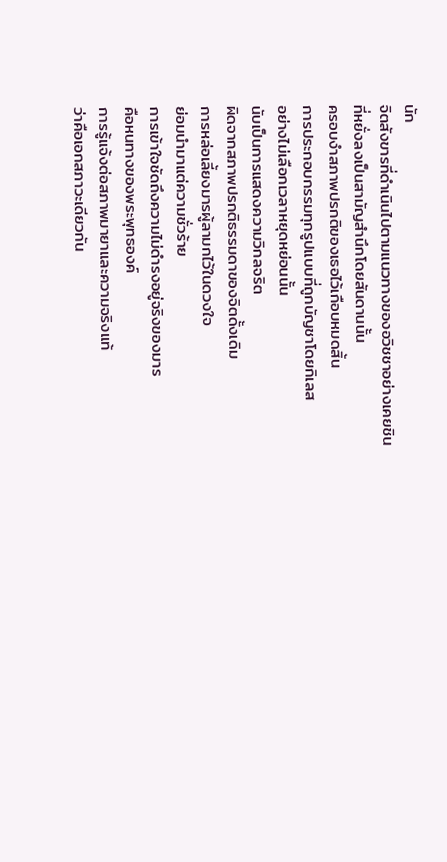นัก
จิตสังขารที่ดำเนินไปตามแนวทางของอวิชชาอย่างเคยชิน
ที่หยั่งลงเป็นสามัญสำนึกโดยสันดานนั้น
ครอบงำสภาพปรกติของเธอไว้เกือบหมดสิ้น
การประกอบกรรมทุกรูปแบบที่ถูกบัญชาโดยกิเลส
อย่างไม่เลือกเวลาหยุดหย่อนนั้น
นับเป็นการแสดงความวิกลจริต
ผิดจากสภาพปรกติธรรมดาของจิตดั้งเดิม
การหล่อเลี้ยงมารผู้ลามกไว้ในดวงใจ
ย่อมนำมาแต่ความชั่วร้าย
การเข้าใจชัดถึงความไม่ดำรงอยู่จริงของมาร
คือหนทางของพระพุทธองค์
การรู้แจ้งต่อสภาพมายาและความจริงแท้
ว่าคือเอกสภาวะเดียวกัน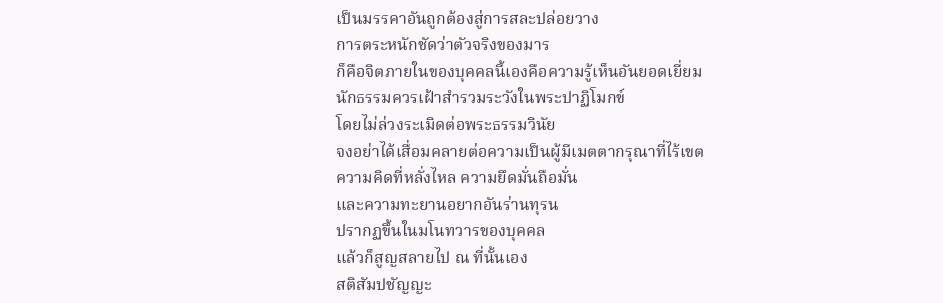เป็นมรรคาอันถูกต้องสู่การสละปล่อยวาง
การตระหนักชัดว่าตัวจริงของมาร
ก็คือจิตภายในของบุคคลนี้เองคือความรู้เห็นอันยอดเยี่ยม
นักธรรมควรเฝ้าสำรวมระวังในพระปาฏิโมกข์
โดยไม่ล่วงระเมิดต่อพระธรรมวินัย
จงอย่าได้เสื่อมคลายต่อความเป็นผู้มีเมตตากรุณาที่ไร้เขต
ความคิดที่หลั่งไหล ความยึดมั่นถือมั่น
และความทะยานอยากอันร่านทุรน
ปรากฏขึ้นในมโนทวารของบุคคล
แล้วก็สูญสลายไป ณ ที่นั้นเอง
สติสัมปชัญญะ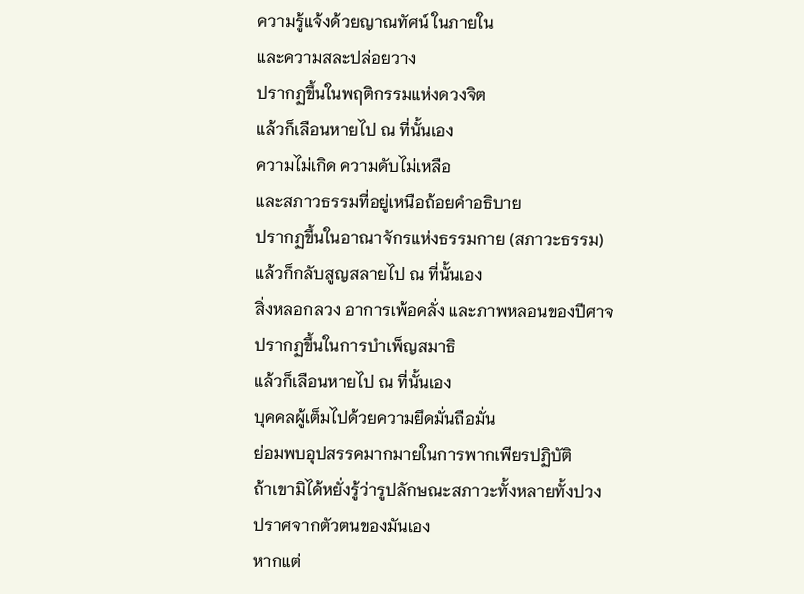ความรู้แจ้งด้วยญาณทัศน์ ในภายใน
และความสละปล่อยวาง
ปรากฏขึ้นในพฤติกรรมแห่งดวงจิต
แล้วก็เลือนหายไป ณ ที่นั้นเอง
ความไม่เกิด ความดับไม่เหลือ
และสภาวธรรมที่อยู่เหนือถ้อยคำอธิบาย
ปรากฏขึ้นในอาณาจักรแห่งธรรมกาย (สภาวะธรรม)
แล้วก็กลับสูญสลายไป ณ ที่นั้นเอง
สิ่งหลอกลวง อาการเพ้อคลั่ง และภาพหลอนของปีศาจ
ปรากฏขึ้นในการบำเพ็ญสมาธิ
แล้วก็เลือนหายไป ณ ที่นั้นเอง
บุคคลผู้เต็มไปด้วยความยึดมั่นถือมั่น
ย่อมพบอุปสรรคมากมายในการพากเพียรปฏิบัติ
ถ้าเขามิได้หยั่งรู้ว่ารูปลักษณะสภาวะทั้งหลายทั้งปวง
ปราศจากตัวตนของมันเอง
หากแต่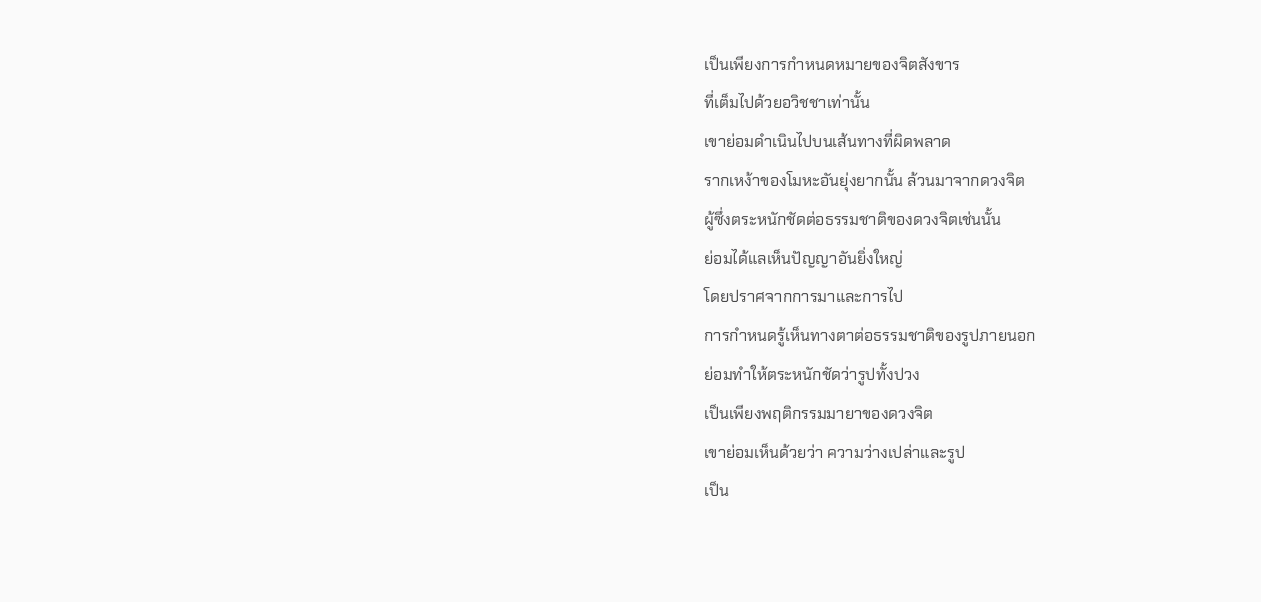เป็นเพียงการกำหนดหมายของจิตสังขาร
ที่เต็มไปด้วยอวิชชาเท่านั้น
เขาย่อมดำเนินไปบนเส้นทางที่ผิดพลาด
รากเหง้าของโมหะอันยุ่งยากนั้น ล้วนมาจากดวงจิต
ผู้ซึ่งตระหนักชัดต่อธรรมชาติของดวงจิตเช่นนั้น
ย่อมได้แลเห็นปัญญาอันยิ่งใหญ่
โดยปราศจากการมาและการไป
การกำหนดรู้เห็นทางตาต่อธรรมชาติของรูปภายนอก
ย่อมทำให้ตระหนักชัดว่ารูปทั้งปวง
เป็นเพียงพฤติกรรมมายาของดวงจิต
เขาย่อมเห็นด้วยว่า ความว่างเปล่าและรูป
เป็น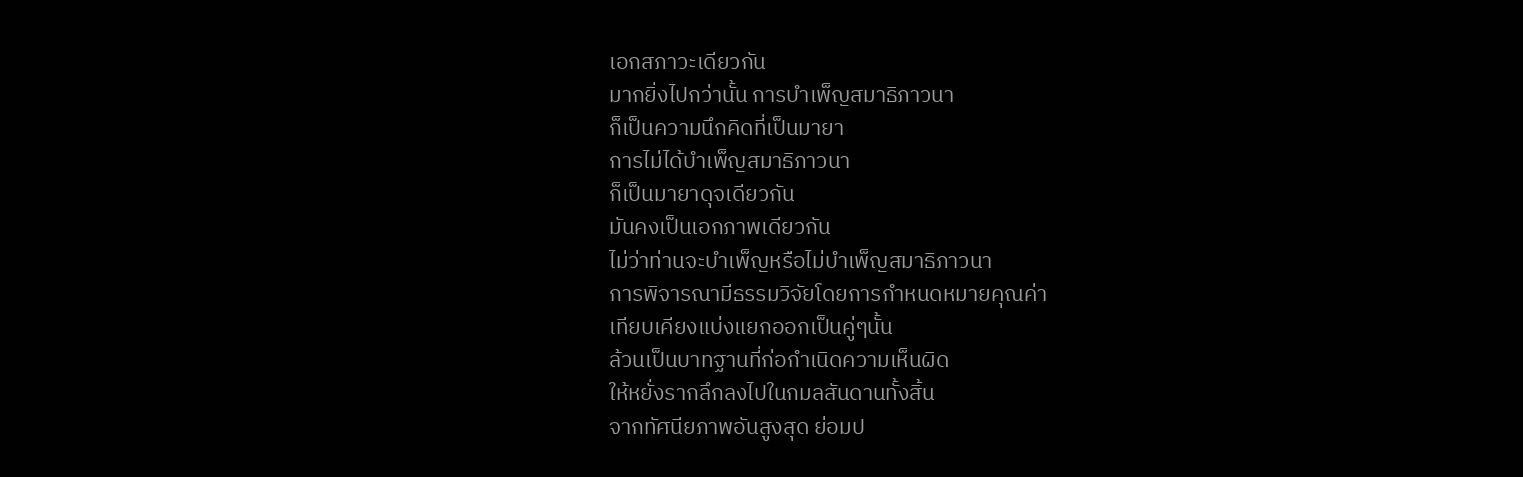เอกสภาวะเดียวกัน
มากยิ่งไปกว่านั้น การบำเพ็ญสมาธิภาวนา
ก็เป็นความนึกคิดที่เป็นมายา
การไม่ได้บำเพ็ญสมาธิภาวนา
ก็เป็นมายาดุจเดียวกัน
มันคงเป็นเอกภาพเดียวกัน
ไม่ว่าท่านจะบำเพ็ญหรือไม่บำเพ็ญสมาธิภาวนา
การพิจารณามีธรรมวิจัยโดยการกำหนดหมายคุณค่า
เทียบเคียงแบ่งแยกออกเป็นคู่ๆนั้น
ล้วนเป็นบาทฐานที่ก่อกำเนิดความเห็นผิด
ให้หยั่งรากลึกลงไปในกมลสันดานทั้งสิ้น
จากทัศนียภาพอันสูงสุด ย่อมป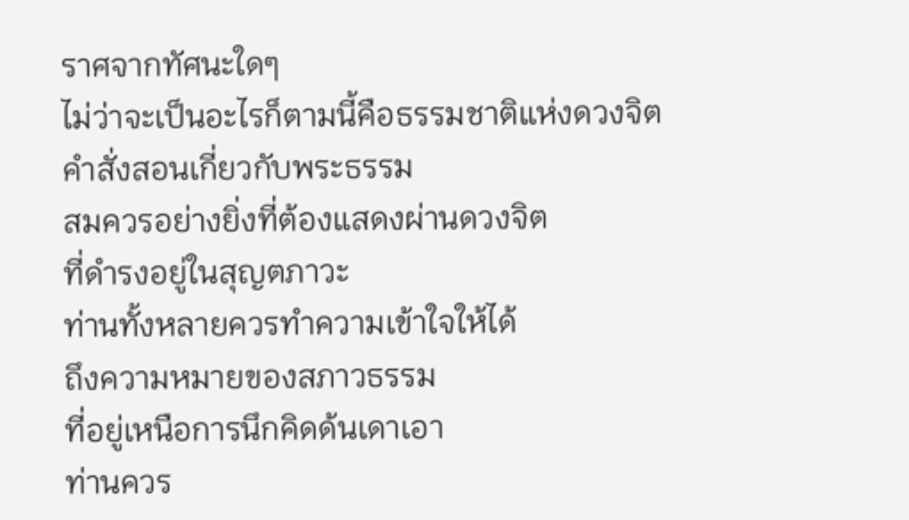ราศจากทัศนะใดๆ
ไม่ว่าจะเป็นอะไรก็ตามนี้คือธรรมชาติแห่งดวงจิต
คำสั่งสอนเกี่ยวกับพระธรรม
สมควรอย่างยิ่งที่ต้องแสดงผ่านดวงจิต
ที่ดำรงอยู่ในสุญตภาวะ
ท่านทั้งหลายควรทำความเข้าใจให้ได้
ถึงความหมายของสภาวธรรม
ที่อยู่เหนือการนึกคิดด้นเดาเอา
ท่านควร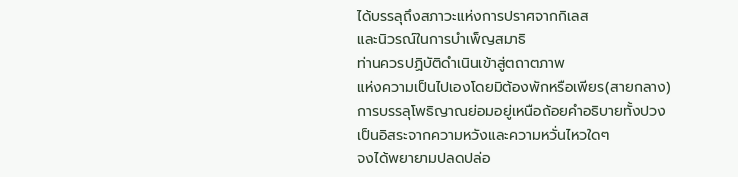ได้บรรลุถึงสภาวะแห่งการปราศจากกิเลส
และนิวรณ์ในการบำเพ็ญสมาธิ
ท่านควรปฏิบัติดำเนินเข้าสู่ตถาตภาพ
แห่งความเป็นไปเองโดยมิต้องพักหรือเพียร(สายกลาง)
การบรรลุโพธิญาณย่อมอยู่เหนือถ้อยคำอธิบายทั้งปวง
เป็นอิสระจากความหวังและความหวั่นไหวใดๆ
จงได้พยายามปลดปล่อ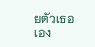ยตัวเธอเอง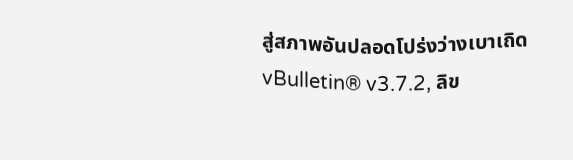สู่สภาพอันปลอดโปร่งว่างเบาเถิด
vBulletin® v3.7.2, ลิข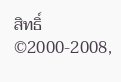สิทธิ์ ©2000-2008,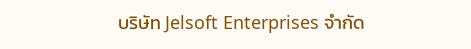บริษัท Jelsoft Enterprises จำกัด